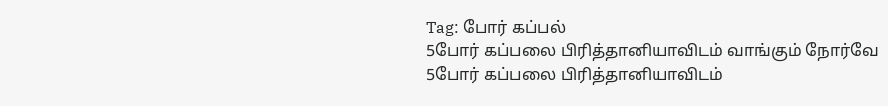Tag: போர் கப்பல்
5போர் கப்பலை பிரித்தானியாவிடம் வாங்கும் நோர்வே
5போர் கப்பலை பிரித்தானியாவிடம்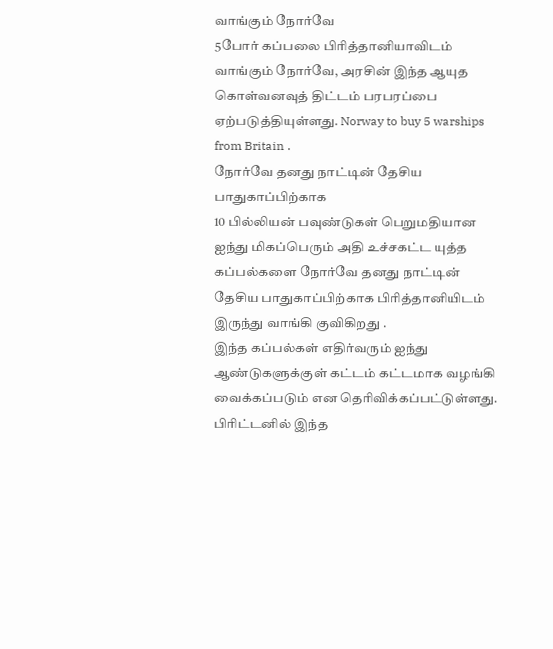வாங்கும் நோர்வே
5போர் கப்பலை பிரித்தானியாவிடம் வாங்கும் நோர்வே, அரசின் இந்த ஆயுத கொள்வனவுத் திட்டம் பரபரப்பை ஏற்படுத்தியுள்ளது. Norway to buy 5 warships from Britain .
நோர்வே தனது நாட்டின் தேசிய பாதுகாப்பிற்காக
10 பில்லியன் பவுண்டுகள் பெறுமதியான ஐந்து மிகப்பெரும் அதி உச்சகட்ட யுத்த கப்பல்களை நோர்வே தனது நாட்டின் தேசிய பாதுகாப்பிற்காக பிரித்தானியிடம் இருந்து வாங்கி குவிகிறது .
இந்த கப்பல்கள் எதிர்வரும் ஐந்து ஆண்டுகளுக்குள் கட்டம் கட்டமாக வழங்கி வைக்கப்படும் என தெரிவிக்கப்பட்டுள்ளது.
பிரிட்டனில் இந்த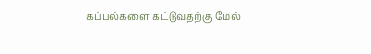கப்பல்களை கட்டுவதற்கு மேல்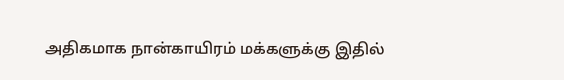அதிகமாக நான்காயிரம் மக்களுக்கு இதில்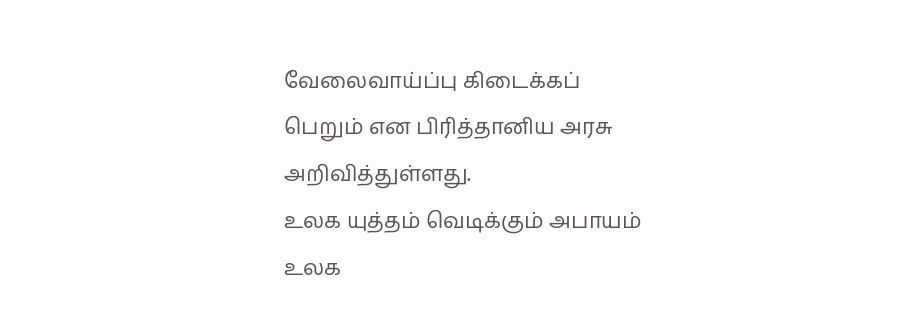வேலைவாய்ப்பு கிடைக்கப் பெறும் என பிரித்தானிய அரசு அறிவித்துள்ளது.
உலக யுத்தம் வெடிக்கும் அபாயம்
உலக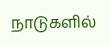நாடுகளில்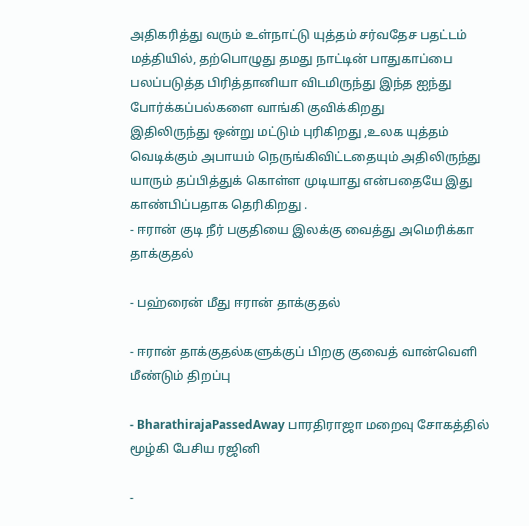அதிகரித்து வரும் உள்நாட்டு யுத்தம் சர்வதேச பதட்டம் மத்தியில், தற்பொழுது தமது நாட்டின் பாதுகாப்பை பலப்படுத்த பிரித்தானியா விடமிருந்து இந்த ஐந்து போர்க்கப்பல்களை வாங்கி குவிக்கிறது
இதிலிருந்து ஒன்று மட்டும் புரிகிறது ,உலக யுத்தம் வெடிக்கும் அபாயம் நெருங்கிவிட்டதையும் அதிலிருந்து யாரும் தப்பித்துக் கொள்ள முடியாது என்பதையே இது காண்பிப்பதாக தெரிகிறது .
- ஈரான் குடி நீர் பகுதியை இலக்கு வைத்து அமெரிக்கா தாக்குதல்

- பஹ்ரைன் மீது ஈரான் தாக்குதல்

- ஈரான் தாக்குதல்களுக்குப் பிறகு குவைத் வான்வெளி மீண்டும் திறப்பு

- BharathirajaPassedAway பாரதிராஜா மறைவு சோகத்தில் மூழ்கி பேசிய ரஜினி

-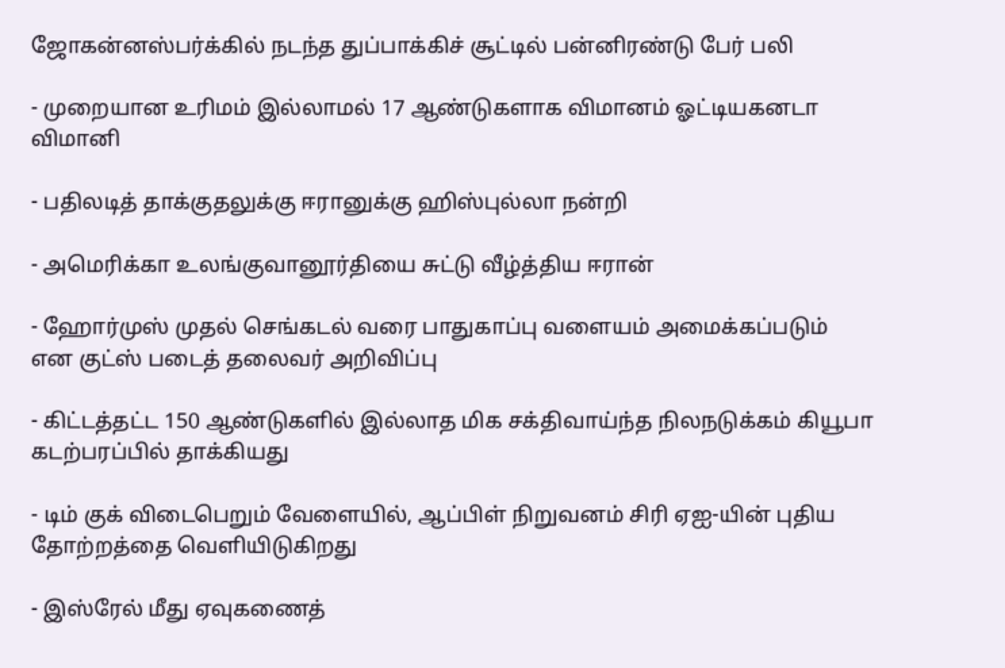ஜோகன்னஸ்பர்க்கில் நடந்த துப்பாக்கிச் சூட்டில் பன்னிரண்டு பேர் பலி

- முறையான உரிமம் இல்லாமல் 17 ஆண்டுகளாக விமானம் ஓட்டியகனடா விமானி

- பதிலடித் தாக்குதலுக்கு ஈரானுக்கு ஹிஸ்புல்லா நன்றி

- அமெரிக்கா உலங்குவானூர்தியை சுட்டு வீழ்த்திய ஈரான்

- ஹோர்முஸ் முதல் செங்கடல் வரை பாதுகாப்பு வளையம் அமைக்கப்படும் என குட்ஸ் படைத் தலைவர் அறிவிப்பு

- கிட்டத்தட்ட 150 ஆண்டுகளில் இல்லாத மிக சக்திவாய்ந்த நிலநடுக்கம் கியூபா கடற்பரப்பில் தாக்கியது

- டிம் குக் விடைபெறும் வேளையில், ஆப்பிள் நிறுவனம் சிரி ஏஐ-யின் புதிய தோற்றத்தை வெளியிடுகிறது

- இஸ்ரேல் மீது ஏவுகணைத்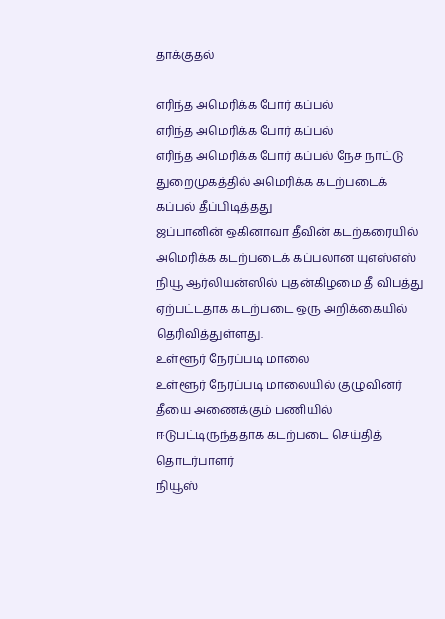தாக்குதல்

எரிந்த அமெரிக்க போர் கப்பல்
எரிந்த அமெரிக்க போர் கப்பல்
எரிந்த அமெரிக்க போர் கப்பல் நேச நாட்டு துறைமுகத்தில் அமெரிக்க கடற்படைக் கப்பல் தீப்பிடித்தது
ஜப்பானின் ஒகினாவா தீவின் கடற்கரையில் அமெரிக்க கடற்படைக் கப்பலான யுஎஸ்எஸ் நியூ ஆர்லியன்ஸில் புதன்கிழமை தீ விபத்து ஏற்பட்டதாக கடற்படை ஒரு அறிக்கையில் தெரிவித்துள்ளது.
உள்ளூர் நேரப்படி மாலை
உள்ளூர் நேரப்படி மாலையில் குழுவினர் தீயை அணைக்கும் பணியில் ஈடுபட்டிருந்ததாக கடற்படை செய்தித் தொடர்பாளர்
நியூஸ்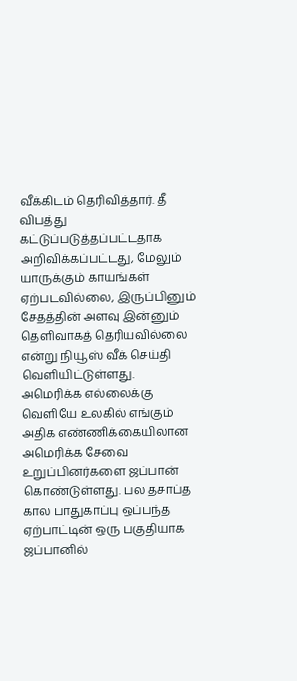வீக்கிடம் தெரிவித்தார். தீ விபத்து கட்டுப்படுத்தப்பட்டதாக அறிவிக்கப்பட்டது, மேலும்
யாருக்கும் காயங்கள் ஏற்படவில்லை, இருப்பினும் சேதத்தின் அளவு இன்னும் தெளிவாகத் தெரியவில்லை என்று நியூஸ் வீக் செய்தி வெளியிட்டுள்ளது.
அமெரிக்க எல்லைக்கு வெளியே உலகில் எங்கும் அதிக எண்ணிக்கையிலான அமெரிக்க சேவை உறுப்பினர்களை ஜப்பான் கொண்டுள்ளது. பல தசாப்த கால பாதுகாப்பு ஒப்பந்த ஏற்பாட்டின் ஒரு பகுதியாக ஜப்பானில்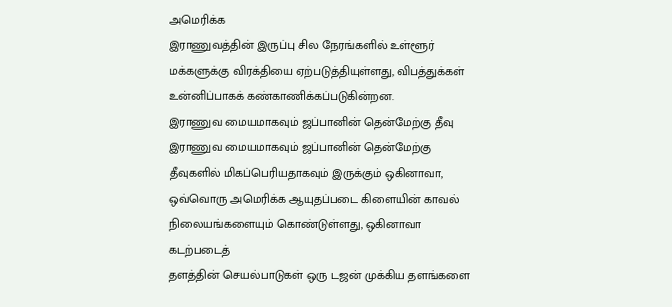அமெரிக்க
இராணுவத்தின் இருப்பு சில நேரங்களில் உள்ளூர் மக்களுக்கு விரக்தியை ஏற்படுத்தியுள்ளது, விபத்துக்கள் உன்னிப்பாகக் கண்காணிக்கப்படுகின்றன.
இராணுவ மையமாகவும் ஜப்பானின் தென்மேற்கு தீவு
இராணுவ மையமாகவும் ஜப்பானின் தென்மேற்கு தீவுகளில் மிகப்பெரியதாகவும் இருக்கும் ஒகினாவா, ஒவ்வொரு அமெரிக்க ஆயுதப்படை கிளையின் காவல் நிலையங்களையும் கொண்டுள்ளது, ஒகினாவா கடற்படைத்
தளத்தின் செயல்பாடுகள் ஒரு டஜன் முக்கிய தளங்களை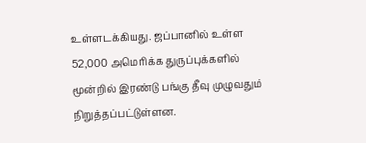உள்ளடக்கியது. ஜப்பானில் உள்ள 52,000 அமெரிக்க துருப்புக்களில் மூன்றில் இரண்டு பங்கு தீவு முழுவதும் நிறுத்தப்பட்டுள்ளன.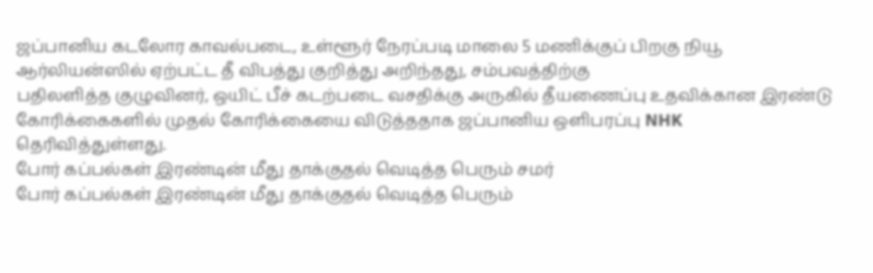ஜப்பானிய கடலோர காவல்படை, உள்ளூர் நேரப்படி மாலை 5 மணிக்குப் பிறகு நியூ ஆர்லியன்ஸில் ஏற்பட்ட தீ விபத்து குறித்து அறிந்தது, சம்பவத்திற்கு
பதிலளித்த குழுவினர், ஒயிட் பீச் கடற்படை வசதிக்கு அருகில் தீயணைப்பு உதவிக்கான இரண்டு கோரிக்கைகளில் முதல் கோரிக்கையை விடுத்ததாக ஜப்பானிய ஒளிபரப்பு NHK தெரிவித்துள்ளது.
போர் கப்பல்கள் இரண்டின் மீது தாக்குதல் வெடித்த பெரும் சமர்
போர் கப்பல்கள் இரண்டின் மீது தாக்குதல் வெடித்த பெரும்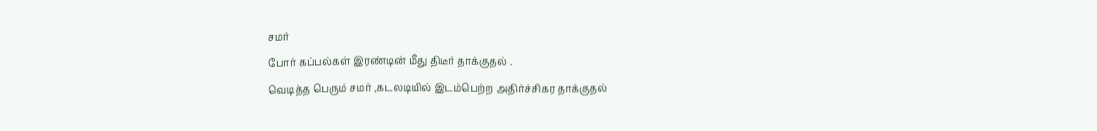சமர்
போர் கப்பல்கள் இரண்டின் மீது திடீர் தாக்குதல் .
வெடித்த பெரும் சமர் ,கடலடியில் இடம்பெற்ற அதிர்ச்சிகர தாக்குதல்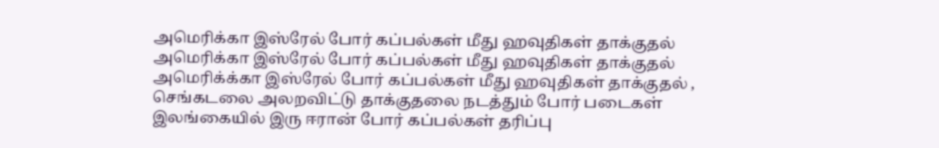அமெரிக்கா இஸ்ரேல் போர் கப்பல்கள் மீது ஹவுதிகள் தாக்குதல்
அமெரிக்கா இஸ்ரேல் போர் கப்பல்கள் மீது ஹவுதிகள் தாக்குதல்
அமெரிக்க்கா இஸ்ரேல் போர் கப்பல்கள் மீது ஹவுதிகள் தாக்குதல் ,
செங்கடலை அலறவிட்டு தாக்குதலை நடத்தும் போர் படைகள்
இலங்கையில் இரு ஈரான் போர் கப்பல்கள் தரிப்பு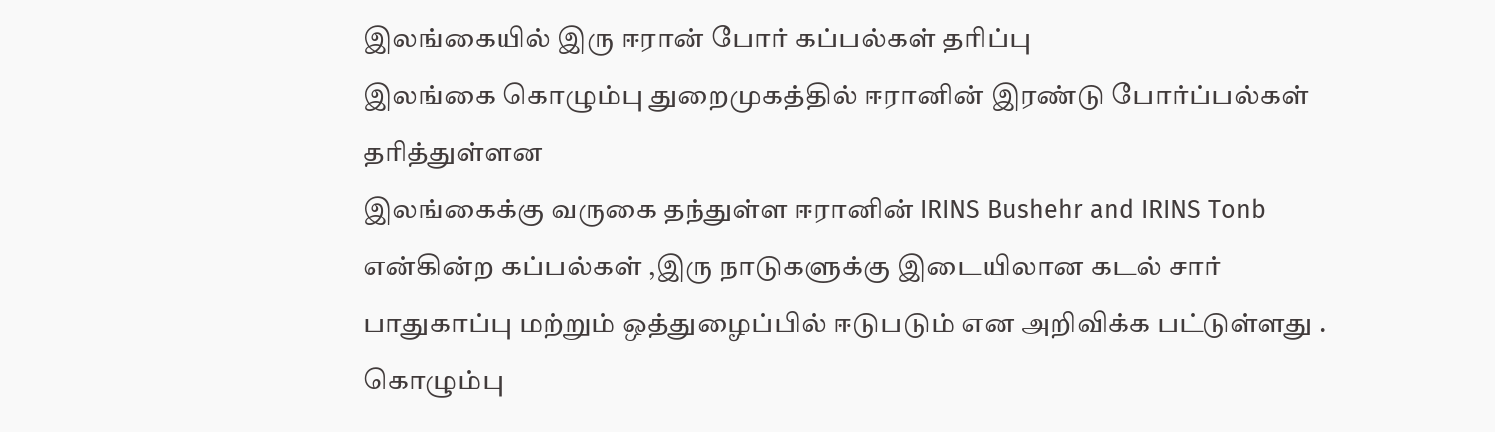இலங்கையில் இரு ஈரான் போர் கப்பல்கள் தரிப்பு
இலங்கை கொழும்பு துறைமுகத்தில் ஈரானின் இரண்டு போர்ப்பல்கள் தரித்துள்ளன
இலங்கைக்கு வருகை தந்துள்ள ஈரானின் IRINS Bushehr and IRINS Tonb என்கின்ற கப்பல்கள் ,இரு நாடுகளுக்கு இடையிலான கடல் சார் பாதுகாப்பு மற்றும் ஒத்துழைப்பில் ஈடுபடும் என அறிவிக்க பட்டுள்ளது .
கொழும்பு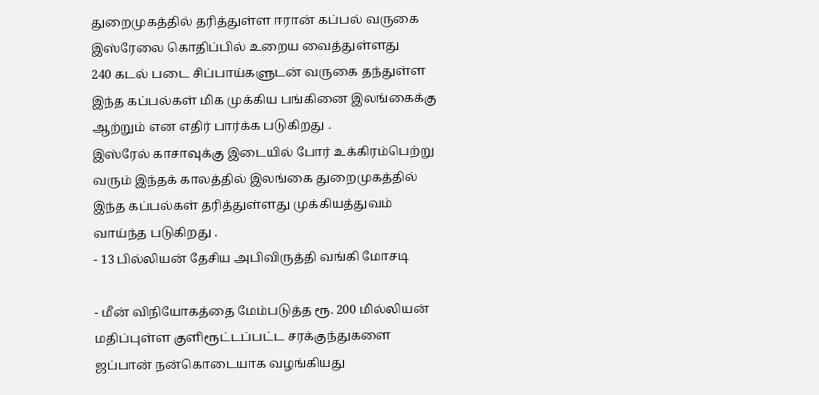துறைமுகத்தில் தரித்துள்ள ஈரான் கப்பல் வருகை இஸ்ரேலை கொதிப்பில் உறைய வைத்துள்ளது
240 கடல் படை சிப்பாய்களுடன் வருகை தந்துள்ள இந்த கப்பல்கள் மிக முக்கிய பங்கினை இலங்கைக்கு ஆற்றும் என எதிர் பார்க்க படுகிறது .
இஸ்ரேல் காசாவுக்கு இடையில் போர் உக்கிரம்பெற்று வரும் இந்தக் காலத்தில் இலங்கை துறைமுகத்தில் இந்த கப்பல்கள் தரித்துள்ளது முக்கியத்துவம் வாய்ந்த படுகிறது .
- 13 பில்லியன் தேசிய அபிவிருத்தி வங்கி மோசடி

- மீன் விநியோகத்தை மேம்படுத்த ரூ. 200 மில்லியன் மதிப்புள்ள குளிரூட்டப்பட்ட சரக்குந்துகளை ஜப்பான் நன்கொடையாக வழங்கியது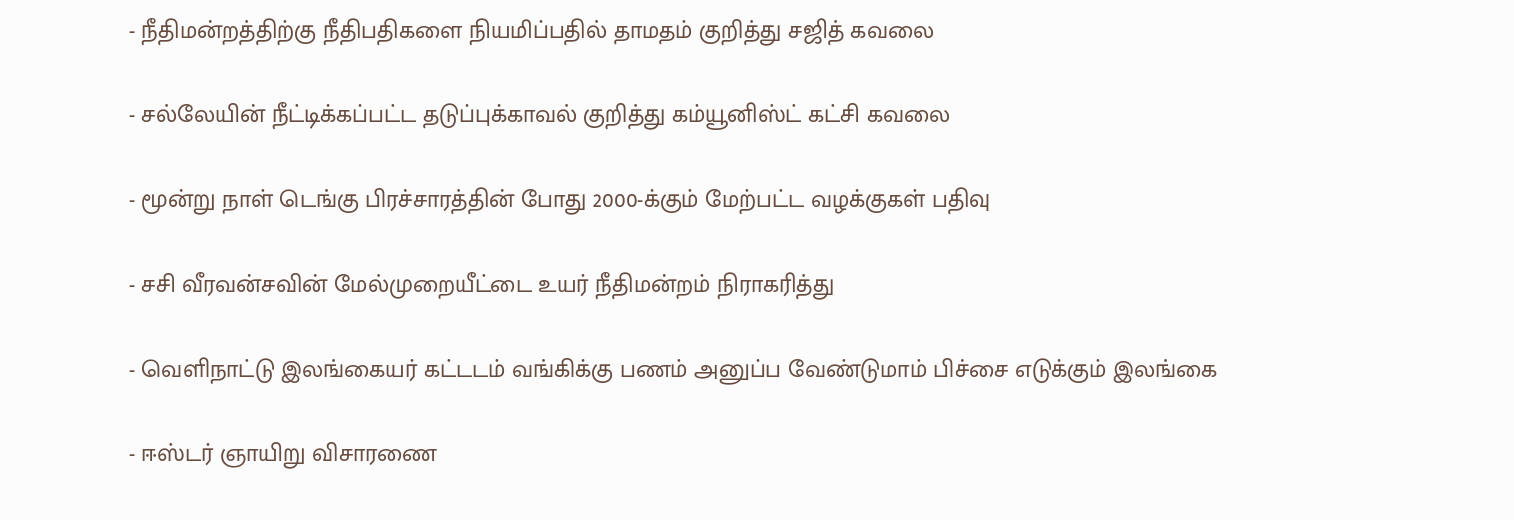- நீதிமன்றத்திற்கு நீதிபதிகளை நியமிப்பதில் தாமதம் குறித்து சஜித் கவலை

- சல்லேயின் நீட்டிக்கப்பட்ட தடுப்புக்காவல் குறித்து கம்யூனிஸ்ட் கட்சி கவலை

- மூன்று நாள் டெங்கு பிரச்சாரத்தின் போது 2000-க்கும் மேற்பட்ட வழக்குகள் பதிவு

- சசி வீரவன்சவின் மேல்முறையீட்டை உயர் நீதிமன்றம் நிராகரித்து

- வெளிநாட்டு இலங்கையர் கட்டடம் வங்கிக்கு பணம் அனுப்ப வேண்டுமாம் பிச்சை எடுக்கும் இலங்கை

- ஈஸ்டர் ஞாயிறு விசாரணை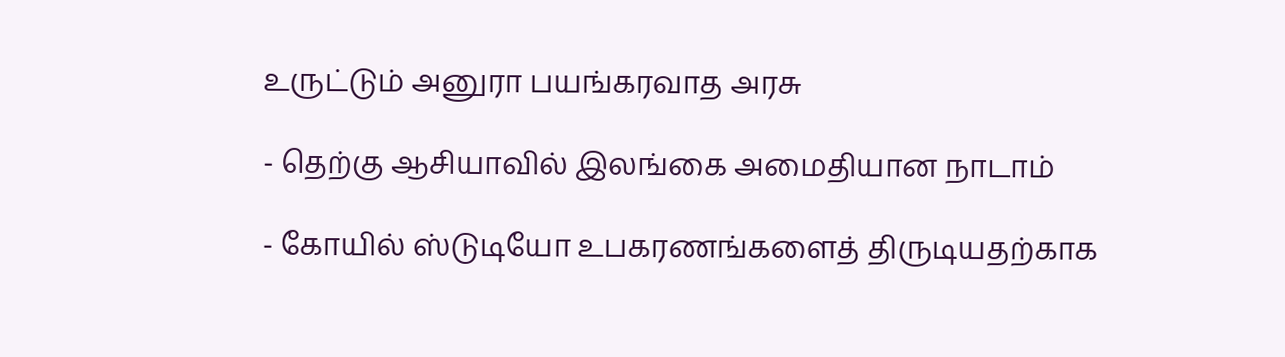உருட்டும் அனுரா பயங்கரவாத அரசு

- தெற்கு ஆசியாவில் இலங்கை அமைதியான நாடாம்

- கோயில் ஸ்டுடியோ உபகரணங்களைத் திருடியதற்காக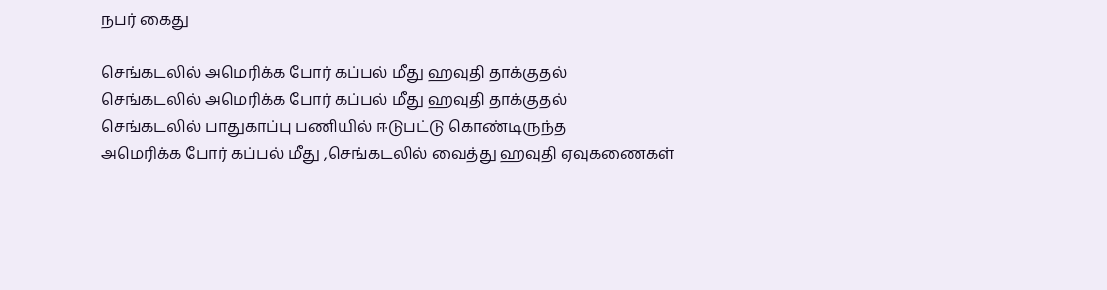நபர் கைது

செங்கடலில் அமெரிக்க போர் கப்பல் மீது ஹவுதி தாக்குதல்
செங்கடலில் அமெரிக்க போர் கப்பல் மீது ஹவுதி தாக்குதல்
செங்கடலில் பாதுகாப்பு பணியில் ஈடுபட்டு கொண்டிருந்த
அமெரிக்க போர் கப்பல் மீது ,செங்கடலில் வைத்து ஹவுதி ஏவுகணைகள்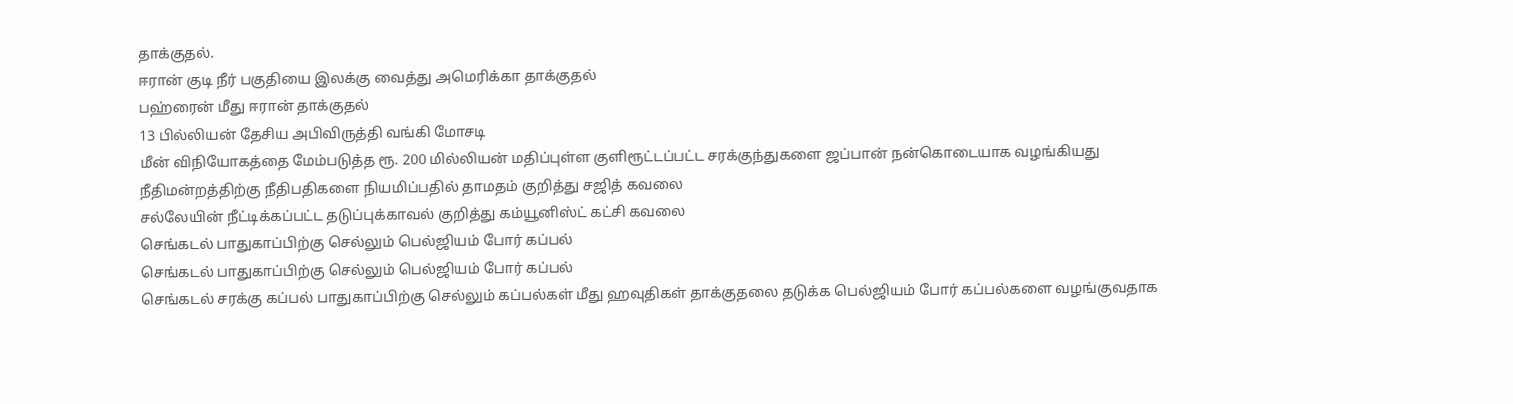தாக்குதல்.
ஈரான் குடி நீர் பகுதியை இலக்கு வைத்து அமெரிக்கா தாக்குதல்
பஹ்ரைன் மீது ஈரான் தாக்குதல்
13 பில்லியன் தேசிய அபிவிருத்தி வங்கி மோசடி
மீன் விநியோகத்தை மேம்படுத்த ரூ. 200 மில்லியன் மதிப்புள்ள குளிரூட்டப்பட்ட சரக்குந்துகளை ஜப்பான் நன்கொடையாக வழங்கியது
நீதிமன்றத்திற்கு நீதிபதிகளை நியமிப்பதில் தாமதம் குறித்து சஜித் கவலை
சல்லேயின் நீட்டிக்கப்பட்ட தடுப்புக்காவல் குறித்து கம்யூனிஸ்ட் கட்சி கவலை
செங்கடல் பாதுகாப்பிற்கு செல்லும் பெல்ஜியம் போர் கப்பல்
செங்கடல் பாதுகாப்பிற்கு செல்லும் பெல்ஜியம் போர் கப்பல்
செங்கடல் சரக்கு கப்பல் பாதுகாப்பிற்கு செல்லும் கப்பல்கள் மீது ஹவுதிகள் தாக்குதலை தடுக்க பெல்ஜியம் போர் கப்பல்களை வழங்குவதாக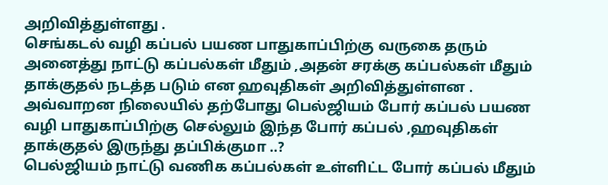அறிவித்துள்ளது .
செங்கடல் வழி கப்பல் பயண பாதுகாப்பிற்கு வருகை தரும் அனைத்து நாட்டு கப்பல்கள் மீதும் ,அதன் சரக்கு கப்பல்கள் மீதும் தாக்குதல் நடத்த படும் என ஹவுதிகள் அறிவித்துள்ளன .
அவ்வாறன நிலையில் தற்போது பெல்ஜியம் போர் கப்பல் பயண வழி பாதுகாப்பிற்கு செல்லும் இந்த போர் கப்பல் ,ஹவுதிகள் தாக்குதல் இருந்து தப்பிக்குமா ..?
பெல்ஜியம் நாட்டு வணிக கப்பல்கள் உள்ளிட்ட போர் கப்பல் மீதும்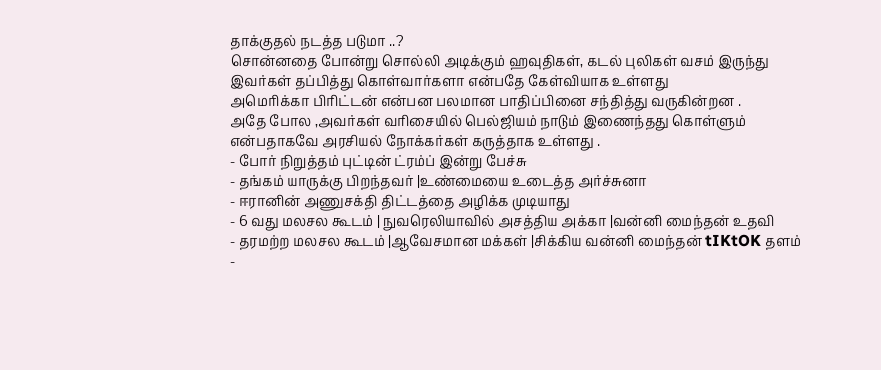தாக்குதல் நடத்த படுமா ..?
சொன்னதை போன்று சொல்லி அடிக்கும் ஹவுதிகள், கடல் புலிகள் வசம் இருந்து இவர்கள் தப்பித்து கொள்வார்களா என்பதே கேள்வியாக உள்ளது
அமெரிக்கா பிரிட்டன் என்பன பலமான பாதிப்பினை சந்தித்து வருகின்றன .
அதே போல ,அவர்கள் வரிசையில் பெல்ஜியம் நாடும் இணைந்தது கொள்ளும் என்பதாகவே அரசியல் நோக்கர்கள் கருத்தாக உள்ளது .
- போர் நிறுத்தம் புட்டின் ட்ரம்ப் இன்று பேச்சு
- தங்கம் யாருக்கு பிறந்தவர் |உண்மையை உடைத்த அர்ச்சுனா
- ஈரானின் அணுசக்தி திட்டத்தை அழிக்க முடியாது
- 6 வது மலசல கூடம் | நுவரெலியாவில் அசத்திய அக்கா |வன்னி மைந்தன் உதவி
- தரமற்ற மலசல கூடம் |ஆவேசமான மக்கள் |சிக்கிய வன்னி மைந்தன் tIKtOK தளம்
-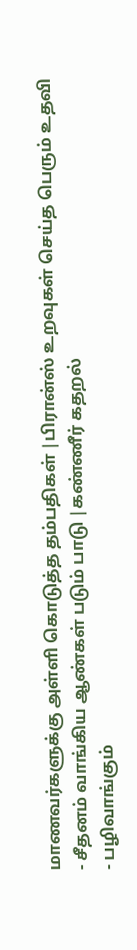மாணவர்களுக்கு அள்ளி கொடுத்த தம்பதிகள் |பிரான்ஸ் உறவுகள் செய்த பெரும் உதவி
- சீதனம் வாங்கிய ஆண்கள் படும் பாடு |கண்ணீர் கதறல்
- பழிவாங்கும்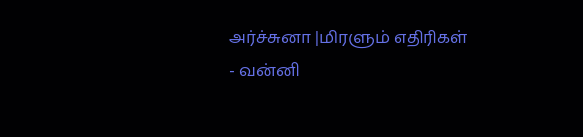அர்ச்சுனா |மிரளும் எதிரிகள்
- வன்னி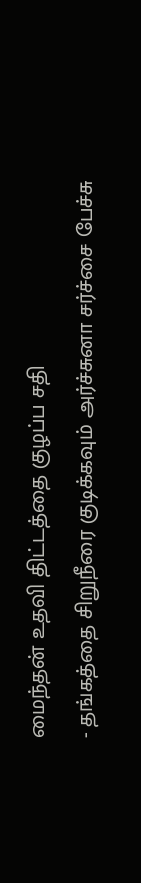மைந்தன் உதவி திட்டத்தை குழப்ப சதி
- தங்கத்தை சிறுநீரை குடிக்கவும் அர்ச்சுனா சர்ச்சை பேச்சு